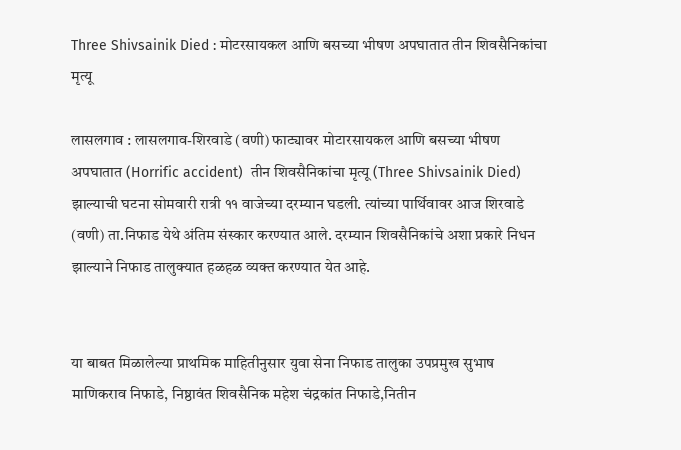Three Shivsainik Died : मोटरसायकल आणि बसच्या भीषण अपघातात तीन शिवसैनिकांचा मृत्यू

लासलगाव : लासलगाव-शिरवाडे (वणी) फाट्यावर मोटारसायकल आणि बसच्या भीषण अपघातात (Horrific accident)  तीन शिवसैनिकांचा मृत्यू (Three Shivsainik Died) झाल्याची घटना सोमवारी रात्री ११ वाजेच्या दरम्यान घडली. त्यांच्या पार्थिवावर आज शिरवाडे (वणी) ता.निफाड येथे अंतिम संस्कार करण्यात आले. दरम्यान शिवसैनिकांचे अशा प्रकारे निधन झाल्याने निफाड तालुक्यात हळहळ व्यक्त करण्यात येत आहे.


या बाबत मिळालेल्या प्राथमिक माहितीनुसार युवा सेना निफाड तालुका उपप्रमुख सुभाष माणिकराव निफाडे, निष्ठावंत शिवसैनिक महेश चंद्रकांत निफाडे,नितीन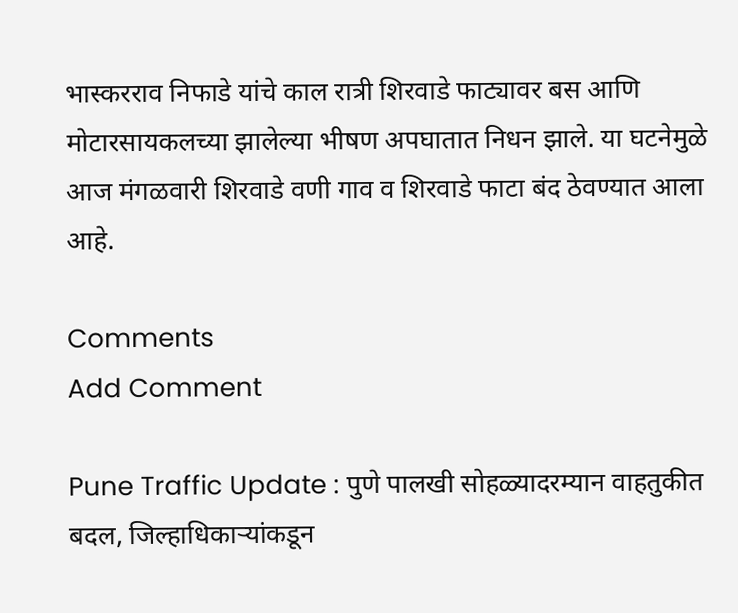भास्करराव निफाडे यांचे काल रात्री शिरवाडे फाट्यावर बस आणि मोटारसायकलच्या झालेल्या भीषण अपघातात निधन झाले. या घटनेमुळे आज मंगळवारी शिरवाडे वणी गाव व शिरवाडे फाटा बंद ठेवण्यात आला आहे.

Comments
Add Comment

Pune Traffic Update : पुणे पालखी सोहळ्यादरम्यान वाहतुकीत बदल, जिल्हाधिकाऱ्यांकडून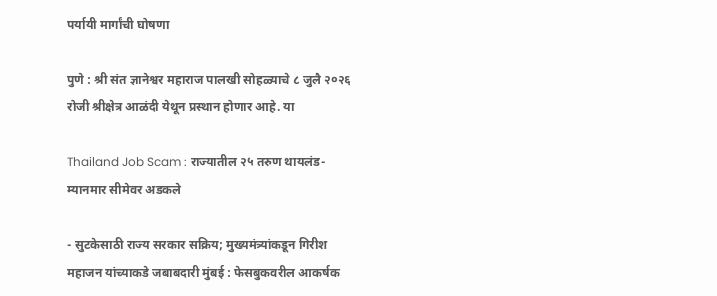पर्यायी मार्गांची घोषणा

पुणे : श्री संत ज्ञानेश्वर महाराज पालखी सोहळ्याचे ८ जुलै २०२६ रोजी श्रीक्षेत्र आळंदी येथून प्रस्थान होणार आहे. या

Thailand Job Scam : राज्यातील २५ तरुण थायलंड-म्यानमार सीमेवर अडकले

- सुटकेसाठी राज्य सरकार सक्रिय; मुख्यमंत्र्यांकडून गिरीश महाजन यांच्याकडे जबाबदारी मुंबई : फेसबुकवरील आकर्षक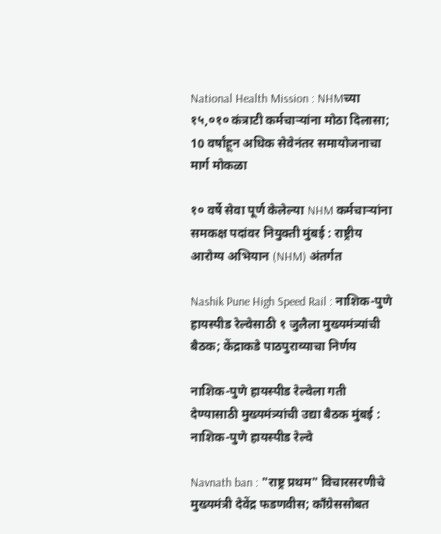National Health Mission : NHMच्या १५,०१० कंत्राटी कर्मचाऱ्यांना मोठा दिलासा; 10 वर्षांहून अधिक सेवेनंतर समायोजनाचा मार्ग मोकळा

१० वर्षे सेवा पूर्ण केलेल्या NHM कर्मचाऱ्यांना समकक्ष पदांवर नियुक्ती मुंबई : राष्ट्रीय आरोग्य अभियान (NHM) अंतर्गत

Nashik Pune High Speed Rail : नाशिक-पुणे हायस्पीड रेल्वेसाठी १ जुलैला मुख्यमंत्र्यांची बैठक; केंद्राकडे पाठपुराव्याचा निर्णय

नाशिक-पुणे हायस्पीड रेल्वेला गती देण्यासाठी मुख्यमंत्र्यांची उद्या बैठक मुंबई : नाशिक-पुणे हायस्पीड रेल्वे

Navnath ban : "राष्ट्र प्रथम" विचारसरणीचे मुख्यमंत्री देवेंद्र फडणवीस; काँग्रेससोबत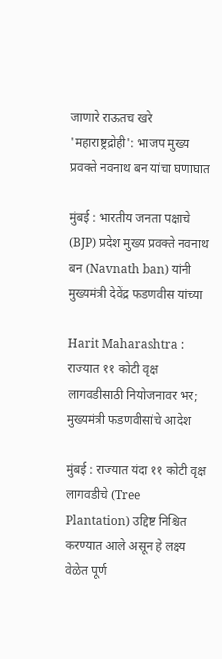जाणारे राऊतच खरे 'महाराष्ट्रद्रोही': भाजप मुख्य प्रवक्ते नवनाथ बन यांचा घणाघात

मुंबई : भारतीय जनता पक्षाचे (BJP) प्रदेश मुख्य प्रवक्ते नवनाथ बन (Navnath ban) यांनी मुख्यमंत्री देवेंद्र फडणवीस यांच्या

Harit Maharashtra : राज्यात ११ कोटी वृक्ष लागवडीसाठी नियोजनावर भर; मुख्यमंत्री फडणवीसांचे आदेश

मुंबई : राज्यात यंदा ११ कोटी वृक्ष लागवडीचे (Tree Plantation) उद्दिष्ट निश्चित करण्यात आले असून हे लक्ष्य वेळेत पूर्ण